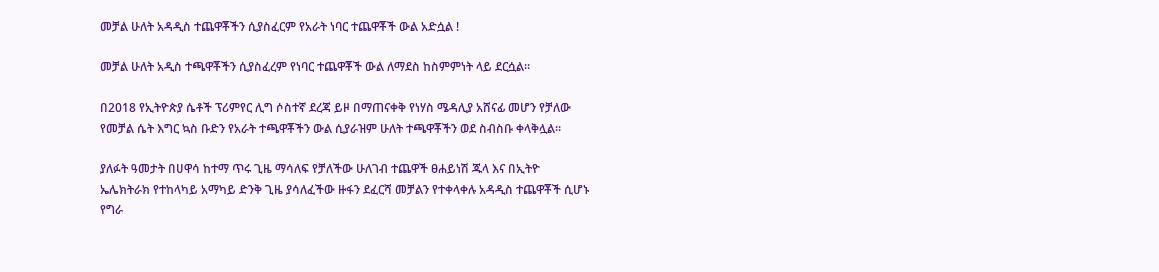መቻል ሁለት አዳዲስ ተጨዋቾችን ሲያስፈርም የአራት ነባር ተጨዋቾች ውል አድሷል !

መቻል ሁለት አዲስ ተጫዋቾችን ሲያስፈረም የነባር ተጨዋቾች ውል ለማደስ ከስምምነት ላይ ደርሷል።

በ2018 የኢትዮጵያ ሴቶች ፕሪምየር ሊግ ሶስተኛ ደረጃ ይዞ በማጠናቀቅ የነሃስ ሜዳሊያ አሸናፊ መሆን የቻለው የመቻል ሴት እግር ኳስ ቡድን የአራት ተጫዋቾችን ውል ሲያራዝም ሁለት ተጫዋቾችን ወደ ስብስቡ ቀላቅሏል።

ያለፉት ዓመታት በሀዋሳ ከተማ ጥሩ ጊዜ ማሳለፍ የቻለችው ሁለገብ ተጨዋች ፀሐይነሽ ጁላ እና በኢትዮ ኤሌክትራክ የተከላካይ አማካይ ድንቅ ጊዜ ያሳለፈችው ዙፋን ደፈርሻ መቻልን የተቀላቀሉ አዳዲስ ተጨዋቾች ሲሆኑ የግራ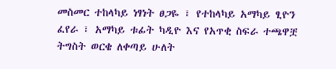መስመር ተከላካይ ነፃነት ፀጋዬ ፣ የተከላካይ አማካይ ፂዮን ፈየራ ፣ አማካይ ቱፊት ካዲዮ እና የአጥቂ ስፍራ ተጫዋቿ ትግስት ወርቄ ለቀጣይ ሁለት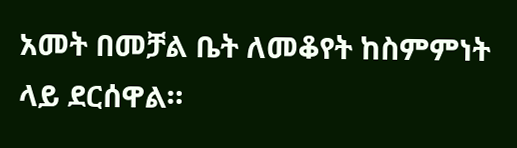አመት በመቻል ቤት ለመቆየት ከስምምነት ላይ ደርሰዋል።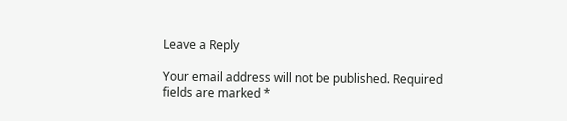Leave a Reply

Your email address will not be published. Required fields are marked *